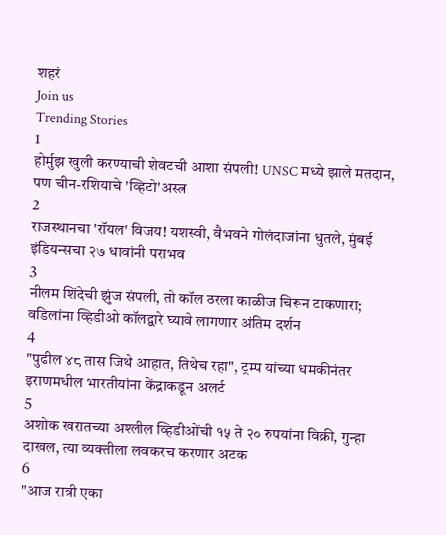शहरं
Join us
Trending Stories
1
होर्मुझ खुली करण्याची शेवटची आशा संपली! UNSC मध्ये झाले मतदान, पण चीन-रशियाचे 'व्हिटो'अस्त्र
2
राजस्थानचा 'रॉयल' विजय! यशस्वी, वैभवने गोलंदाजांना धुतले, मुंबई इंडियन्सचा २७ धावांनी पराभव
3
नीलम शिंदेची झुंज संपली, तो कॉल ठरला काळीज चिरून टाकणारा; वडिलांना व्हिडीओ कॉलद्वारे घ्यावे लागणार अंतिम दर्शन
4
"पुढील ४८ तास जिथे आहात, तिथेच रहा", ट्रम्प यांच्या धमकीनंतर इराणमधील भारतीयांना केंद्राकडून अलर्ट
5
अशोक खरातच्या अश्लील व्हिडीओंची १५ ते २० रुपयांना विक्री, गुन्हा दाखल, त्या व्यक्तीला लवकरच करणार अटक
6
"आज रात्री एका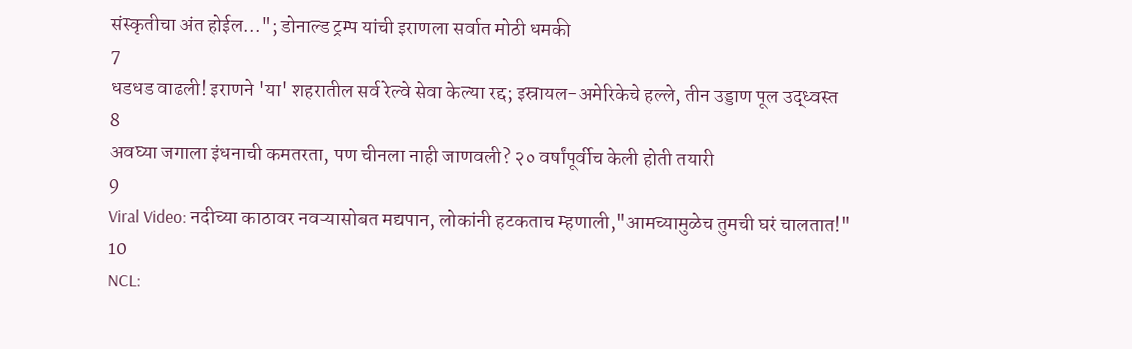संस्कृतीचा अंत होईल..."; डोनाल्ड ट्रम्प यांची इराणला सर्वात मोठी धमकी
7
धडधड वाढली! इराणने 'या' शहरातील सर्व रेल्वे सेवा केल्या रद्द; इस्रायल-अमेरिकेचे हल्ले, तीन उड्डाण पूल उद्ध्वस्त
8
अवघ्या जगाला इंधनाची कमतरता, पण चीनला नाही जाणवली? २० वर्षांपूर्वीच केली होती तयारी
9
Viral Video: नदीच्या काठावर नवऱ्यासोबत मद्यपान, लोकांनी हटकताच म्हणाली,"आमच्यामुळेच तुमची घरं चालतात!"
10
NCL: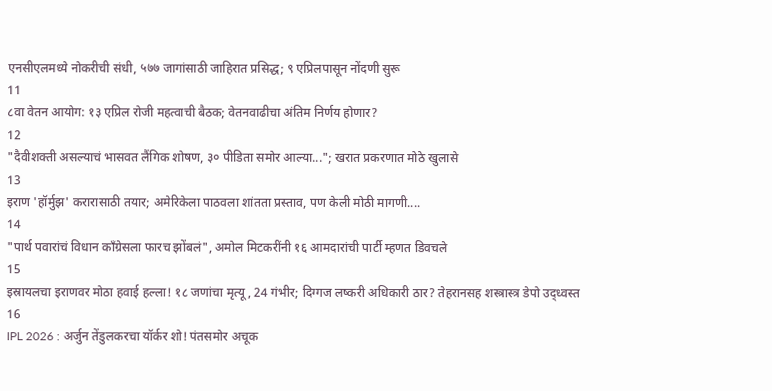एनसीएलमध्ये नोकरीची संधी, ५७७ जागांसाठी जाहिरात प्रसिद्ध; ९ एप्रिलपासून नोंदणी सुरू
11
८वा वेतन आयोग: १३ एप्रिल रोजी महत्वाची बैठक; वेतनवाढीचा अंतिम निर्णय होणार?
12
"दैवीशक्ती असल्याचं भासवत लैंगिक शोषण, ३० पीडिता समोर आल्या..."; खरात प्रकरणात मोठे खुलासे
13
इराण 'हॉर्मुझ' करारासाठी तयार; अमेरिकेला पाठवला शांतता प्रस्ताव, पण केली मोठी मागणी....
14
"पार्थ पवारांचं विधान काँग्रेसला फारच झोंबलं", अमोल मिटकरींनी १६ आमदारांची पार्टी म्हणत डिवचले
15
इस्रायलचा इराणवर मोठा हवाई हल्ला! १८ जणांचा मृत्यू, 24 गंभीर; दिग्गज लष्करी अधिकारी ठार? तेहरानसह शस्त्रास्त्र डेपो उद्ध्वस्त
16
IPL 2026 : अर्जुन तेंडुलकरचा यॉर्कर शो! पंतसमोर अचूक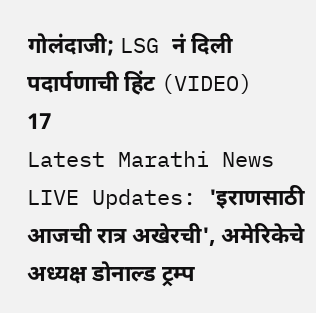गोलंदाजी; LSG नं दिली पदार्पणाची हिंट (VIDEO)
17
Latest Marathi News LIVE Updates: 'इराणसाठी आजची रात्र अखेरची', अमेरिकेचे अध्यक्ष डोनाल्ड ट्रम्प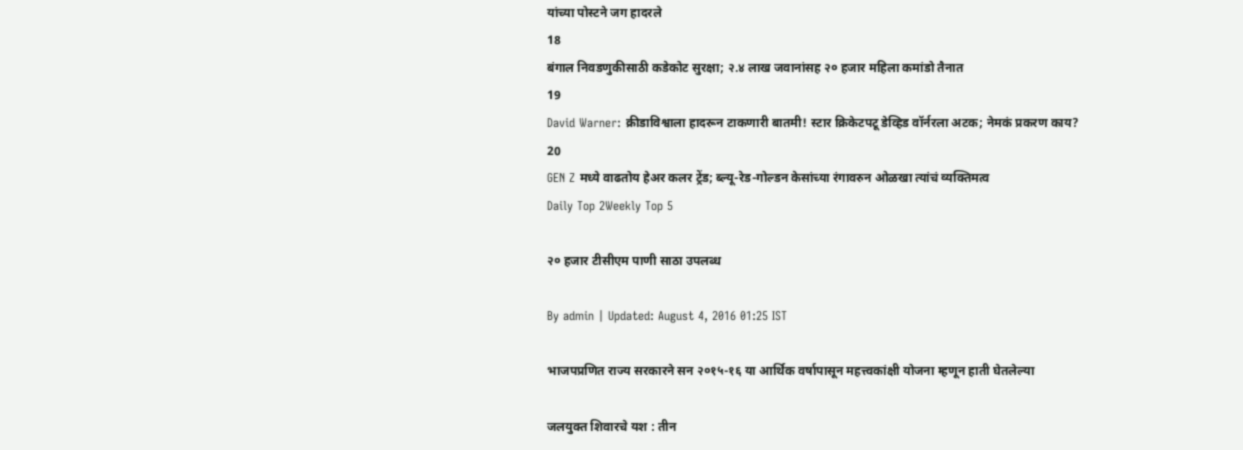यांच्या पोस्टने जग हादरले
18
बंगाल निवडणुकीसाठी कडेकोट सुरक्षा; २.४ लाख जवानांसह २० हजार महिला कमांडो तैनात
19
David Warner: क्रीडाविश्वाला हादरून टाकणारी बातमी! स्टार क्रिकेटपटू डेव्हिड वॉर्नरला अटक; नेमकं प्रकरण काय?
20
GEN Z मध्ये वाढतोय हेअर कलर ट्रेंड; ब्ल्यू-रेड-गोल्डन केसांच्या रंगावरुन ओळखा त्यांचं व्यक्तिमत्व
Daily Top 2Weekly Top 5

२० हजार टीसीएम पाणी साठा उपलब्ध

By admin | Updated: August 4, 2016 01:25 IST

भाजपप्रणित राज्य सरकारने सन २०१५-१६ या आर्थिक वर्षापासून महत्त्वकांक्षी योजना म्हणून हाती घेतलेल्या

जलयुक्त शिवारचे यश : तीन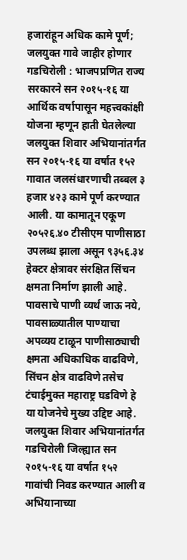हजारांहून अधिक कामे पूर्ण; जलयुक्त गावे जाहीर होणार गडचिरोली : भाजपप्रणित राज्य सरकारने सन २०१५-१६ या आर्थिक वर्षापासून महत्त्वकांक्षी योजना म्हणून हाती घेतलेल्या जलयुक्त शिवार अभियानांतर्गत सन २०१५-१६ या वर्षात १५२ गावात जलसंधारणाची तब्बल ३ हजार ४२३ कामे पूर्ण करण्यात आली. या कामातून एकूण २०५२६.४० टीसीएम पाणीसाठा उपलब्ध झाला असून ९३५६.३४ हेक्टर क्षेत्रावर संरक्षित सिंचन क्षमता निर्माण झाली आहे. पावसाचे पाणी व्यर्थ जाऊ नये, पावसाळ्यातील पाण्याचा अपव्यय टाळून पाणीसाठ्याची क्षमता अधिकाधिक वाढविणे, सिंचन क्षेत्र वाढविणे तसेच टंचाईमुक्त महाराष्ट्र घडविणे हे या योजनेचे मुख्य उद्दिष्ट आहे. जलयुक्त शिवार अभियानांतर्गत गडचिरोली जिल्ह्यात सन २०१५-१६ या वर्षात १५२ गावांची निवड करण्यात आली व अभियानाच्या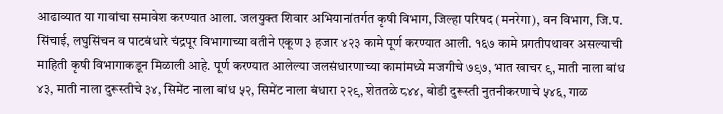आढाव्यात या गावांचा समावेश करण्यात आला. जलयुक्त शिवार अभियानांतर्गत कृषी विभाग, जिल्हा परिषद (मनरेगा), वन विभाग, जि.प. सिंचाई, लघुसिंचन व पाटबंधारे चंद्रपूर विभागाच्या वतीने एकूण ३ हजार ४२३ कामे पूर्ण करण्यात आली. १६७ कामे प्रगतीपथावर असल्याची माहिती कृषी विभागाकडून मिळाली आहे. पूर्ण करण्यात आलेल्या जलसंधारणाच्या कामांमध्ये मजगीचे ७९७, भात खाचर ९, माती नाला बांध ४३, माती नाला दुरूस्तीचे ३४, सिमेंट नाला बांध ५२, सिमेंट नाला बंधारा २२९, शेततळे ८४४, बोडी दुरूस्ती नुतनीकरणाचे ५४६, गाळ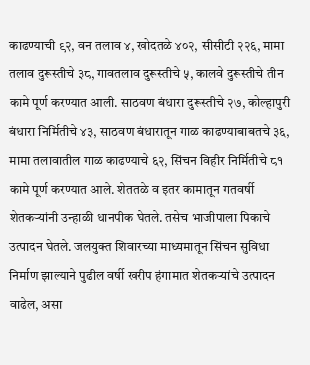काढण्याची ९२, वन तलाव ४, खोदतळे ४०२, सीसीटी २२६, मामा तलाव दुरूस्तीचे ३८, गावतलाव दुरूस्तीचे ५, कालवे दुरूस्तीचे तीन कामे पूर्ण करण्यात आली. साठवण बंधारा दुरूस्तीचे २७, कोल्हापुरी बंधारा निर्मितीचे ४३, साठवण बंधारातून गाळ काढण्याबाबतचे ३६, मामा तलावातील गाळ काढण्याचे ६२, सिंचन विहीर निर्मितीचे ८१ कामे पूर्ण करण्यात आले. शेततळे व इतर कामातून गतवर्षी शेतकऱ्यांनी उन्हाळी धानपीक घेतले. तसेच भाजीपाला पिकाचे उत्पादन घेतले. जलयुक्त शिवारच्या माध्यमातून सिंचन सुविधा निर्माण झाल्याने पुढील वर्षी खरीप हंगामात शेतकऱ्यांचे उत्पादन वाढेल, असा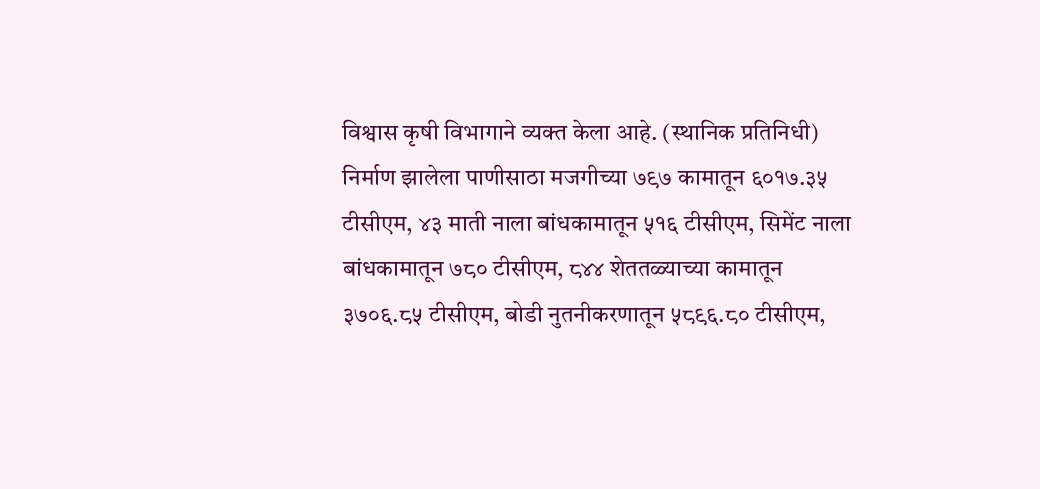विश्वास कृषी विभागाने व्यक्त केला आहे. (स्थानिक प्रतिनिधी) निर्माण झालेला पाणीसाठा मजगीच्या ७९७ कामातून ६०१७.३५ टीसीएम, ४३ माती नाला बांधकामातून ५१६ टीसीएम, सिमेंट नाला बांधकामातून ७८० टीसीएम, ८४४ शेततळ्याच्या कामातून ३७०६.८५ टीसीएम, बोडी नुतनीकरणातून ५८९६.८० टीसीएम,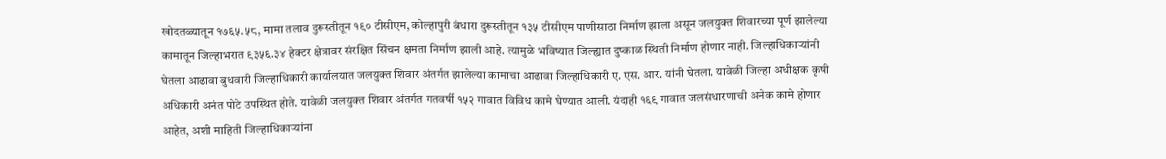खोदतळ्यातून १७६५.५८, मामा तलाव दुरूस्तीतून १९० टीसीएम, कोल्हापुरी बंधारा दुरूस्तीतून १३५ टीसीएम पाणीसाठा निर्माण झाला असून जलयुक्त शिवारच्या पूर्ण झालेल्या कामातून जिल्हाभरात ९३५६.३४ हेक्टर क्षेत्रावर संरक्षित सिंचन क्षमता निर्माण झाली आहे. त्यामुळे भविष्यात जिल्ह्यात दुष्काळ स्थिती निर्माण होणार नाही. जिल्हाधिकाऱ्यांनी घेतला आढावा बुधवारी जिल्हाधिकारी कार्यालयात जलयुक्त शिवार अंतर्गत झालेल्या कामाचा आढावा जिल्हाधिकारी ए. एस. आर. यांनी घेतला. यावेळी जिल्हा अधीक्षक कृषी अधिकारी अनंत पोटे उपस्थित होते. यावेळी जलयुक्त शिवार अंतर्गत गतवर्षी १५२ गावात विविध कामे घेण्यात आली. यंदाही १६९ गावात जलसंधारणाची अनेक कामे होणार आहेत, अशी माहिती जिल्हाधिकाऱ्यांना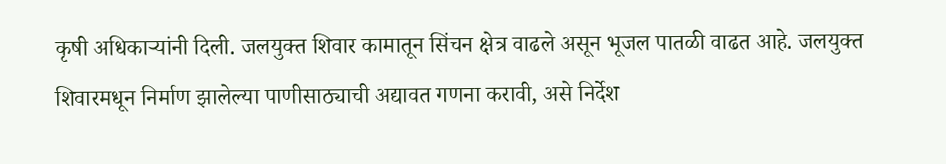कृषी अधिकाऱ्यांनी दिली. जलयुक्त शिवार कामातून सिंचन क्षेत्र वाढले असून भूजल पातळी वाढत आहे. जलयुक्त शिवारमधून निर्माण झालेल्या पाणीसाठ्याची अद्यावत गणना करावी, असे निर्देश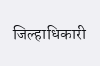जिल्हाधिकारी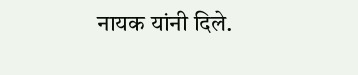नायक यांनी दिले.